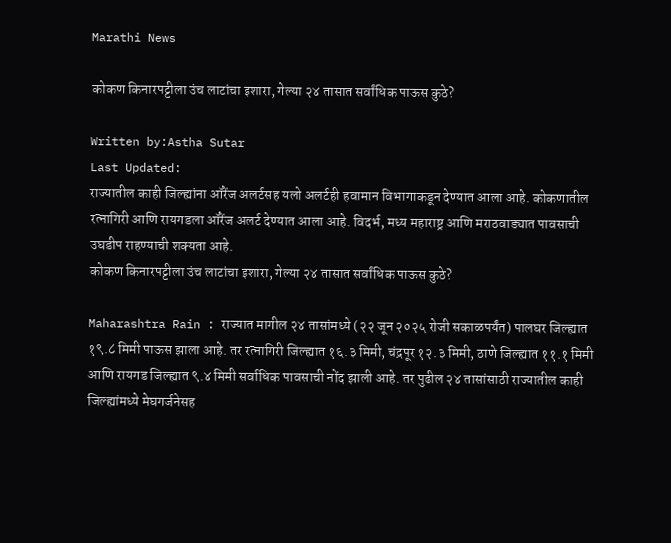Marathi News

कोकण किनारपट्टीला उंच लाटांचा इशारा, गेल्या २४ तासात सर्वांधिक पाऊस कुठे?

Written by:Astha Sutar
Last Updated:
राज्यातील काही जिल्ह्यांना ऑरेंज अलर्टसह यलो अलर्टही हवामान विभागाकडून देण्यात आला आहे. कोकणातील रत्नागिरी आणि रायगडला ऑरेंज अलर्ट देण्यात आला आहे. विदर्भ, मध्य महाराष्ट्र आणि मराठवाड्यात पावसाची उघडीप राहण्याची शक्यता आहे.
कोकण किनारपट्टीला उंच लाटांचा इशारा, गेल्या २४ तासात सर्वांधिक पाऊस कुठे?

Maharashtra Rain : राज्यात मागील २४ तासांमध्ये (२२ जून २०२५ रोजी सकाळपर्यंत) पालघर जिल्ह्यात १९.८ मिमी पाऊस झाला आहे. तर रत्नागिरी जिल्ह्यात १६.३ मिमी, चंद्रपूर १२.३ मिमी, ठाणे जिल्ह्यात ११.१ मिमी आणि रायगड जिल्ह्यात ९.४ मिमी सर्वाधिक पावसाची नोंद झाली आहे. तर पुढील २४ तासांसाठी राज्यातील काही जिल्ह्यांमध्ये मेघगर्जनेसह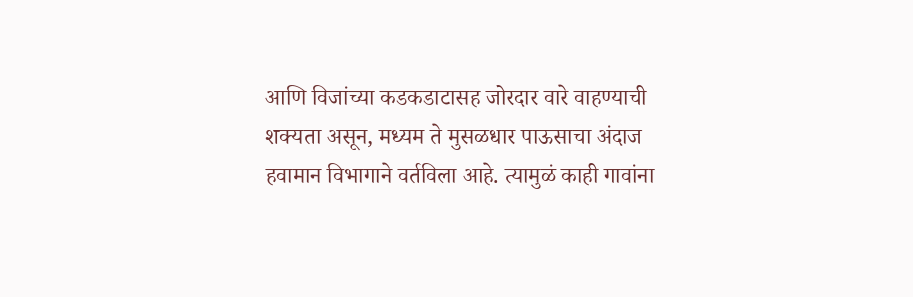आणि विजांच्या कडकडाटासह जोरदार वारे वाहण्याची शक्यता असून, मध्यम ते मुसळधार पाऊसाचा अंदाज हवामान विभागाने वर्तविला आहे. त्यामुळं काही गावांना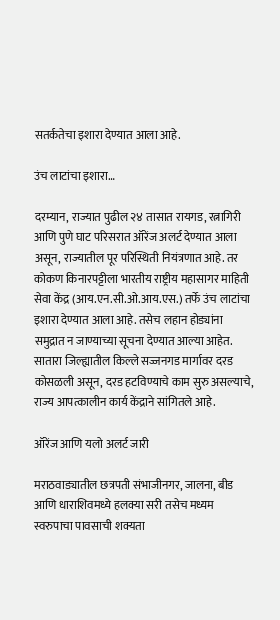सतर्कतेचा इशारा देण्यात आला आहे.

उंच लाटांचा इशारा…

दरम्यान, राज्यात पुढील २४ तासात रायगड, रत्नागिरी आणि पुणे घाट परिसरात ऑरेंज अलर्ट देण्यात आला असून, राज्यातील पूर परिस्थिती नियंत्रणात आहे. तर कोकण किनारपट्टीला भारतीय राष्ट्रीय महासागर माहिती सेवा केंद्र (आय.एन.सी.ओ.आय.एस.) तर्फे उंच लाटांचा इशारा देण्यात आला आहे. तसेच लहान होड्यांना समुद्रात न जाण्याच्या सूचना देण्यात आल्या आहेत. सातारा जिल्ह्यातील किल्ले सज्जनगड मार्गावर दरड कोसळली असून, दरड हटविण्याचे काम सुरु असल्याचे, राज्य आपत्कालीन कार्य केंद्राने सांगितले आहे.

ऑरेंज आणि यलो अलर्ट जारी

मराठवाड्यातील छत्रपती संभाजीनगर, जालना, बीड आणि धाराशिवमध्ये हलक्या सरी तसेच मध्यम स्वरुपाचा पावसाची शक्यता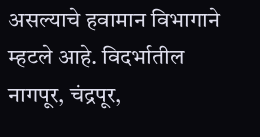असल्याचे हवामान विभागाने म्हटले आहे. विदर्भातील नागपूर, चंद्रपूर,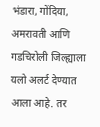भंडारा, गोंदिया, अमरावती आणि गडचिरोली जिल्ह्याला यलो अलर्ट देण्यात आला आहे. तर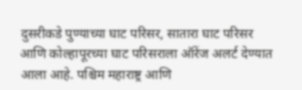दुसरीकडे पुण्याच्या घाट परिसर, सातारा घाट परिसर आणि कोल्हापूरच्या घाट परिसराला ऑरेंज अलर्ट देण्यात आला आहे. पश्चिम महाराष्ट्र आणि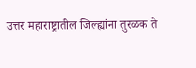उत्तर महाराष्ट्रातील जिल्ह्यांना तुरळक ते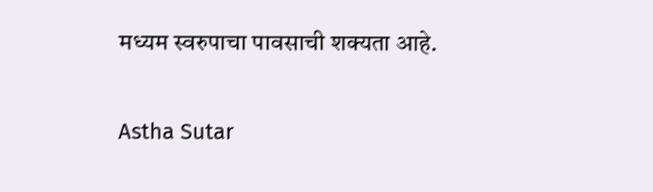मध्यम स्वरुपाचा पावसाची शक्यता आहे.

Astha Sutar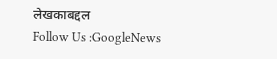लेखकाबद्दल
Follow Us :GoogleNews